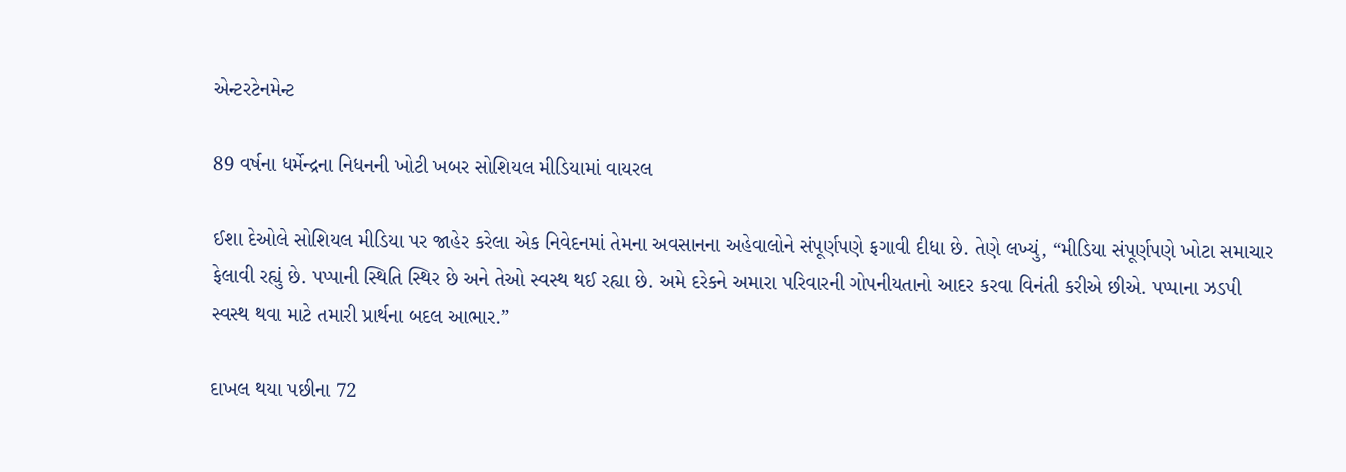એન્ટરટેનમેન્ટ

89 વર્ષના ધર્મેન્દ્રના નિધનની ખોટી ખબર સોશિયલ મીડિયામાં વાયરલ

ઈશા દેઓલે સોશિયલ મીડિયા પર જાહેર કરેલા એક નિવેદનમાં તેમના અવસાનના અહેવાલોને સંપૂર્ણપણે ફગાવી દીધા છે. તેણે લખ્યું, “મીડિયા સંપૂર્ણપણે ખોટા સમાચાર ફેલાવી રહ્યું છે. પપ્પાની સ્થિતિ સ્થિર છે અને તેઓ સ્વસ્થ થઈ રહ્યા છે. અમે દરેકને અમારા પરિવારની ગોપનીયતાનો આદર કરવા વિનંતી કરીએ છીએ. પપ્પાના ઝડપી સ્વસ્થ થવા માટે તમારી પ્રાર્થના બદલ આભાર.”

દાખલ થયા પછીના 72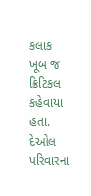કલાક ખૂબ જ ક્રિટિકલ કહેવાયા હતા. દેઓલ પરિવારના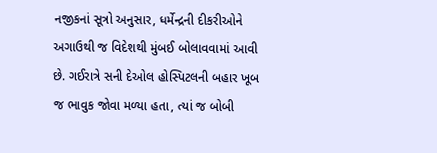નજીકનાં સૂત્રો અનુસાર, ધર્મેન્દ્રની દીકરીઓને અગાઉથી જ વિદેશથી મુંબઈ બોલાવવામાં આવી છે. ગઈરાત્રે સની દેઓલ હોસ્પિટલની બહાર ખૂબ જ ભાવુક જોવા મળ્યા હતા, ત્યાં જ બોબી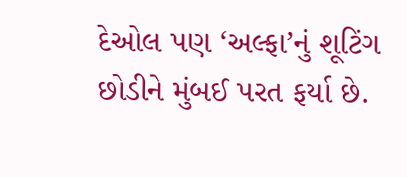દેઓલ પણ ‘અલ્ફા’નું શૂટિંગ છોડીને મુંબઈ પરત ફર્યા છે.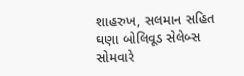શાહરુખ, સલમાન સહિત ઘણા બોલિવૂડ સેલેબ્સ સોમવારે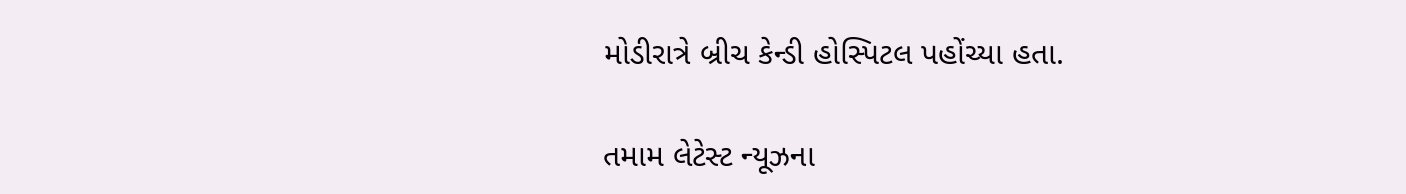મોડીરાત્રે બ્રીચ કેન્ડી હોસ્પિટલ પહોંચ્યા હતા.

તમામ લેટેસ્ટ ન્યૂઝના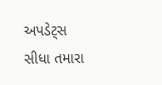અપડેટ્સ સીધા તમારા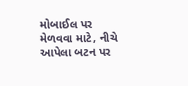મોબાઈલ પર મેળવવા માટે, નીચે આપેલા બટન પર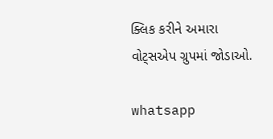ક્લિક કરીને અમારા વોટ્સએપ ગ્રુપમાં જોડાઓ.

whatsapp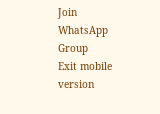Join WhatsApp Group
Exit mobile version